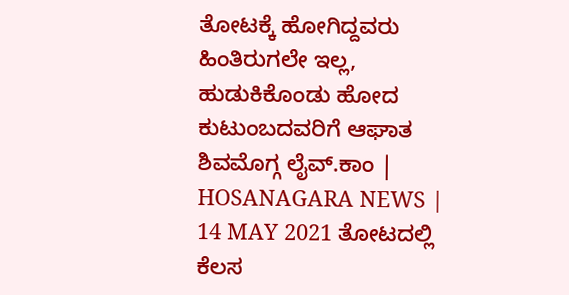ತೋಟಕ್ಕೆ ಹೋಗಿದ್ದವರು ಹಿಂತಿರುಗಲೇ ಇಲ್ಲ, ಹುಡುಕಿಕೊಂಡು ಹೋದ ಕುಟುಂಬದವರಿಗೆ ಆಘಾತ
ಶಿವಮೊಗ್ಗ ಲೈವ್.ಕಾಂ | HOSANAGARA NEWS | 14 MAY 2021 ತೋಟದಲ್ಲಿ ಕೆಲಸ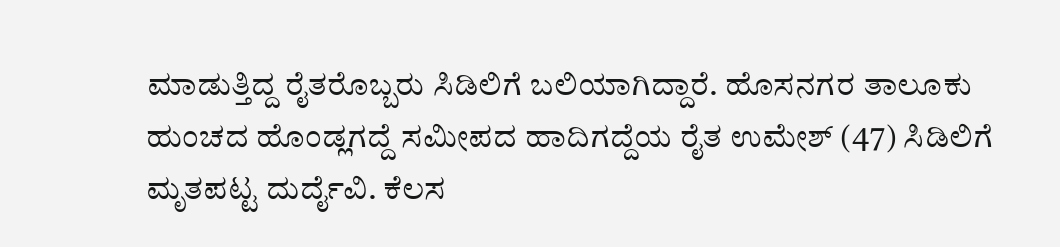ಮಾಡುತ್ತಿದ್ದ ರೈತರೊಬ್ಬರು ಸಿಡಿಲಿಗೆ ಬಲಿಯಾಗಿದ್ದಾರೆ. ಹೊಸನಗರ ತಾಲೂಕು ಹುಂಚದ ಹೊಂಡ್ಲಗದ್ದೆ ಸಮೀಪದ ಹಾದಿಗದ್ದೆಯ ರೈತ ಉಮೇಶ್ (47) ಸಿಡಿಲಿಗೆ ಮೃತಪಟ್ಟ ದುರ್ದೈವಿ. ಕೆಲಸ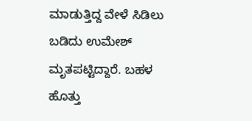ಮಾಡುತ್ತಿದ್ದ ವೇಳೆ ಸಿಡಿಲು ಬಡಿದು ಉಮೇಶ್ ಮೃತಪಟ್ಟಿದ್ದಾರೆ. ಬಹಳ ಹೊತ್ತು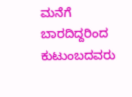ಮನೆಗೆ ಬಾರದಿದ್ದರಿಂದ ಕುಟುಂಬದವರು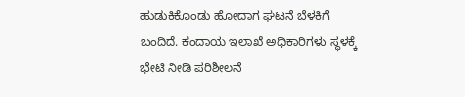ಹುಡುಕಿಕೊಂಡು ಹೋದಾಗ ಘಟನೆ ಬೆಳಕಿಗೆ ಬಂದಿದೆ. ಕಂದಾಯ ಇಲಾಖೆ ಅಧಿಕಾರಿಗಳು ಸ್ಥಳಕ್ಕೆ ಭೇಟಿ ನೀಡಿ ಪರಿಶೀಲನೆ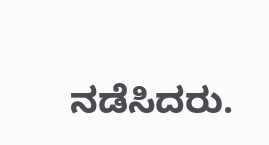ನಡೆಸಿದರು.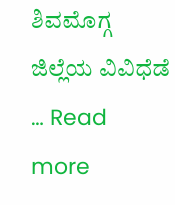ಶಿವಮೊಗ್ಗ ಜಿಲ್ಲೆಯ ವಿವಿಧೆಡೆ … Read more